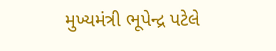મુખ્યમંત્રી ભૂપેન્દ્ર પટેલે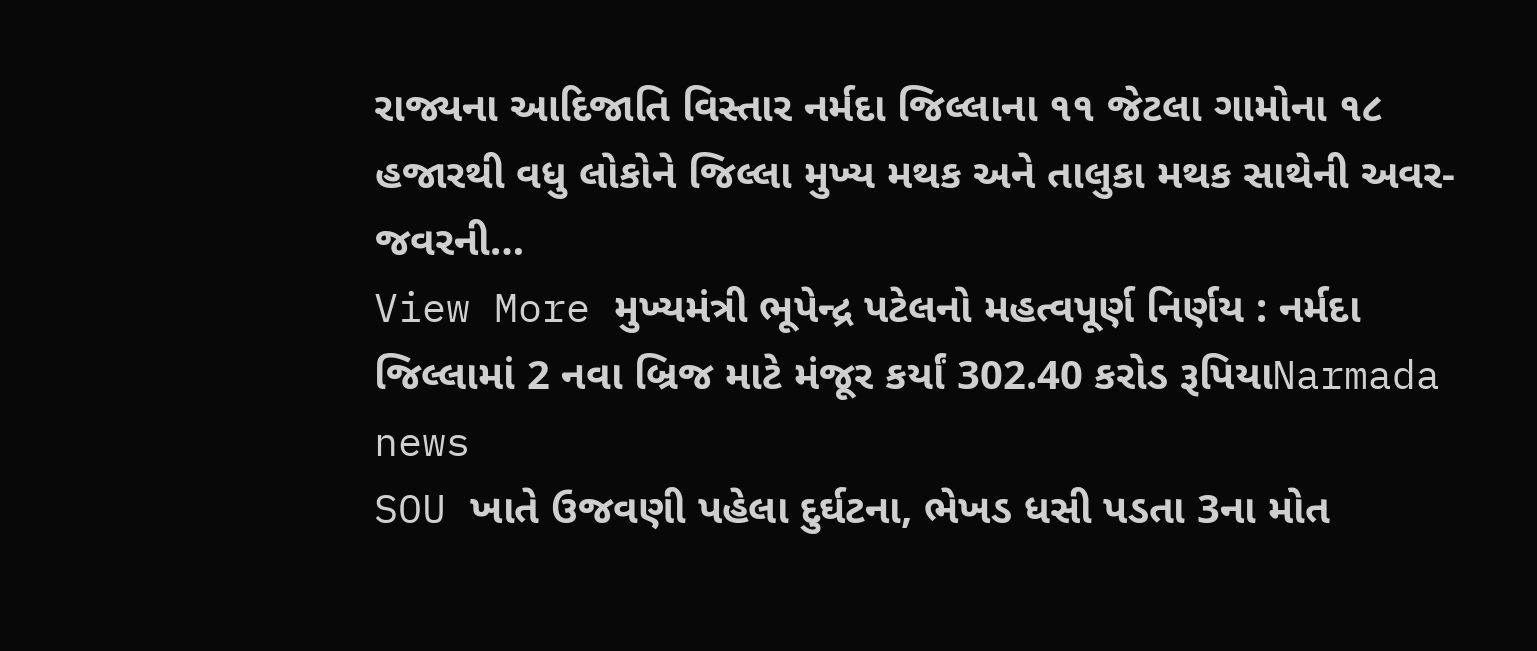રાજ્યના આદિજાતિ વિસ્તાર નર્મદા જિલ્લાના ૧૧ જેટલા ગામોના ૧૮ હજારથી વધુ લોકોને જિલ્લા મુખ્ય મથક અને તાલુકા મથક સાથેની અવર-જવરની…
View More મુખ્યમંત્રી ભૂપેન્દ્ર પટેલનો મહત્વપૂર્ણ નિર્ણય : નર્મદા જિલ્લામાં 2 નવા બ્રિજ માટે મંજૂર કર્યાં 302.40 કરોડ રૂપિયાNarmada news
SOU ખાતે ઉજવણી પહેલા દુર્ઘટના, ભેખડ ધસી પડતા 3ના મોત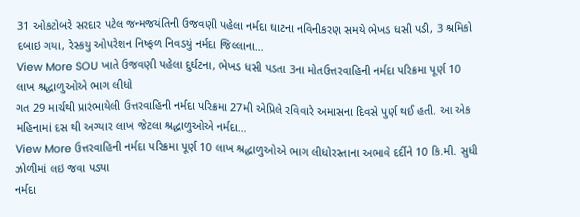31 ઓકટોબરે સરદાર પટેલ જન્મજયંતિની ઉજવણી પહેલા નર્મદા ઘાટના નવિનીકરણ સમયે ભેખડ ધસી પડી, 3 શ્રમિકો દબાઇ ગયા, રેસ્કયુ ઓપરેશન નિષ્ફળ નિવડયું નર્મદા જિલ્લાના…
View More SOU ખાતે ઉજવણી પહેલા દુર્ઘટના, ભેખડ ધસી પડતા 3ના મોતઉત્તરવાહિની નર્મદા પરિક્રમા પૂર્ણ 10 લાખ શ્રદ્ધાળુઓએ ભાગ લીધો
ગત 29 માર્ચથી પ્રારંભાયેલી ઉત્તરવાહિની નર્મદા પરિક્રમા 27મી એપ્રિલે રવિવારે અમાસના દિવસે પુર્ણ થઈ હતી. આ એક મહિનામાં દસ થી અગ્યાર લાખ જેટલા શ્રદ્ધાળુઓએ નર્મદા…
View More ઉત્તરવાહિની નર્મદા પરિક્રમા પૂર્ણ 10 લાખ શ્રદ્ધાળુઓએ ભાગ લીધોરસ્તાના અભાવે દર્દીને 10 કિ.મી. સુધી ઝોળીમાં લઇ જવા પડ્યા
નર્મદા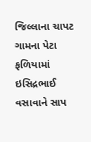જિલ્લાના ચાપટ ગામના પેટા ફળિયામાં ઇસિદ્રભાઈ વસાવાને સાપ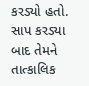કરડ્યો હતો. સાપ કરડ્યા બાદ તેમને તાત્કાલિક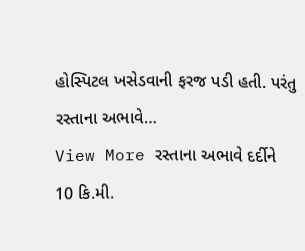હોસ્પિટલ ખસેડવાની ફરજ પડી હતી. પરંતુ રસ્તાના અભાવે…
View More રસ્તાના અભાવે દર્દીને 10 કિ.મી.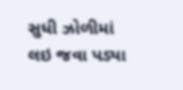સુધી ઝોળીમાં લઇ જવા પડ્યા